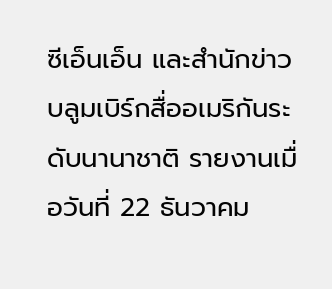ซีเอ็นเอ็น และสำนักข่าวบลูมเบิร์กสื่ออเมริกันระดับนานาชาติ รายงานเมื่อวันที่ 22 ธันวาคม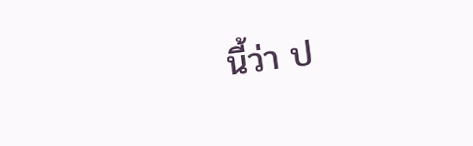นี้ว่า ป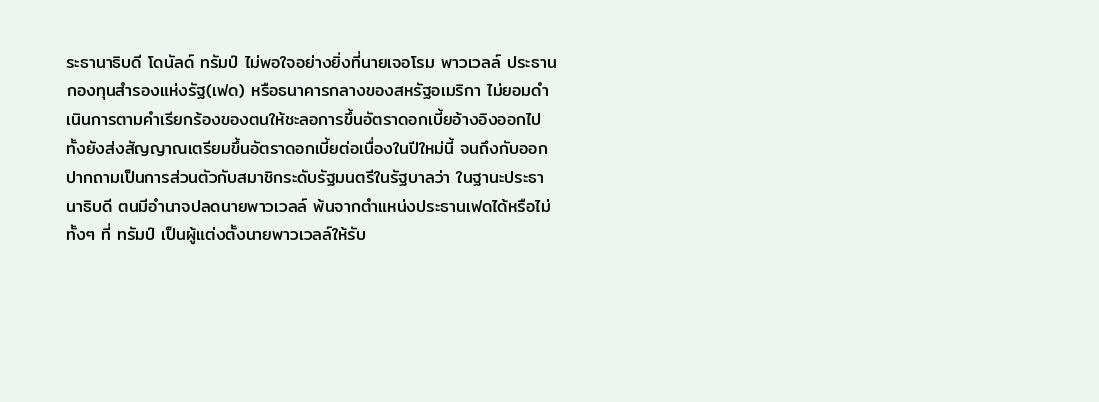ระธานาธิบดี โดนัลด์ ทรัมป์ ไม่พอใจอย่างยิ่งที่นายเจอโรม พาวเวลล์ ประธานกองทุนสำรองแห่งรัฐ(เฟด) หรือธนาคารกลางของสหรัฐอเมริกา ไม่ยอมดำเนินการตามคำเรียกร้องของตนให้ชะลอการขึ้นอัตราดอกเบี้ยอ้างอิงออกไป ทั้งยังส่งสัญญาณเตรียมขึ้นอัตราดอกเบี้ยต่อเนื่องในปีใหม่นี้ จนถึงกับออกปากถามเป็นการส่วนตัวกับสมาชิกระดับรัฐมนตรีในรัฐบาลว่า ในฐานะประธานาธิบดี ตนมีอำนาจปลดนายพาวเวลล์ พ้นจากตำแหน่งประธานเฟดได้หรือไม่ ทั้งๆ ที่ ทรัมป์ เป็นผู้แต่งตั้งนายพาวเวลล์ให้รับ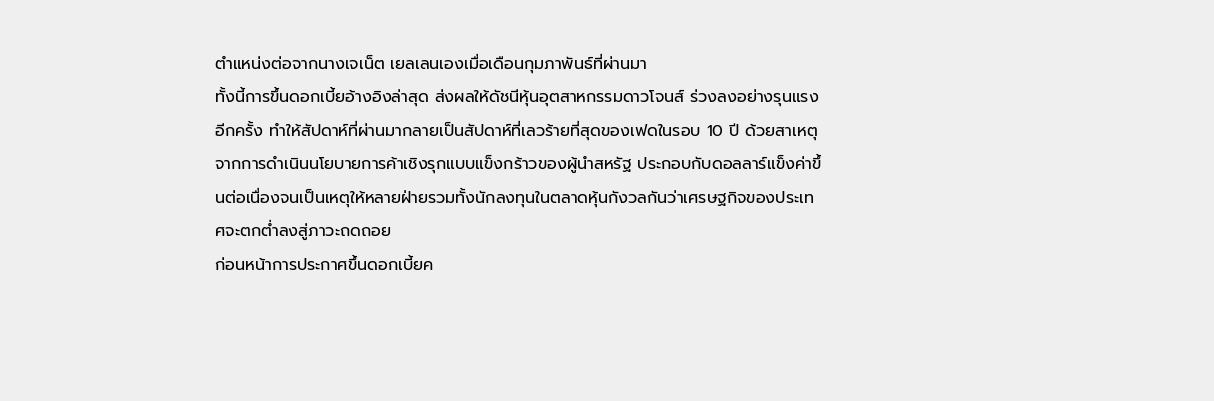ตำแหน่งต่อจากนางเจเน็ต เยลเลนเองเมื่อเดือนกุมภาพันธ์ที่ผ่านมา
ทั้งนี้การขึ้นดอกเบี้ยอ้างอิงล่าสุด ส่งผลให้ดัชนีหุ้นอุตสาหกรรมดาวโจนส์ ร่วงลงอย่างรุนแรงอีกครั้ง ทำให้สัปดาห์ที่ผ่านมากลายเป็นสัปดาห์ที่เลวร้ายที่สุดของเฟดในรอบ 10 ปี ด้วยสาเหตุจากการดำเนินนโยบายการค้าเชิงรุกแบบแข็งกร้าวของผู้นำสหรัฐ ประกอบกับดอลลาร์แข็งค่าขึ้นต่อเนื่องจนเป็นเหตุให้หลายฝ่ายรวมทั้งนักลงทุนในตลาดหุ้นกังวลกันว่าเศรษฐกิจของประเทศจะตกต่ำลงสู่ภาวะถดถอย
ก่อนหน้าการประกาศขึ้นดอกเบี้ยค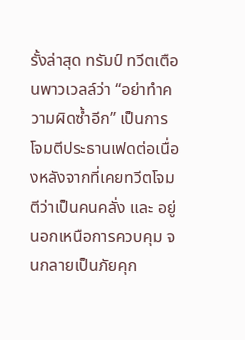รั้งล่าสุด ทรัมป์ ทวีตเตือนพาวเวลล์ว่า “อย่าทำความผิดซ้ำอีก” เป็นการโจมตีประธานเฟดต่อเนื่องหลังจากที่เคยทวีตโจมตีว่าเป็นคนคลั่ง และ อยู่นอกเหนือการควบคุม จนกลายเป็นภัยคุก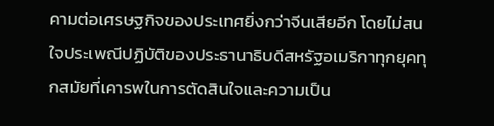คามต่อเศรษฐกิจของประเทศยิ่งกว่าจีนเสียอีก โดยไม่สนใจประเพณีปฏิบัติของประธานาธิบดีสหรัฐอเมริกาทุกยุคทุกสมัยที่เคารพในการตัดสินใจและความเป็น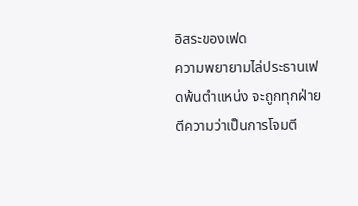อิสระของเฟด
ความพยายามไล่ประธานเฟดพ้นตำแหน่ง จะถูกทุกฝ่ายตีความว่าเป็นการโจมตี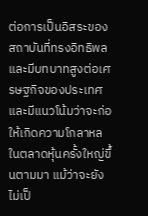ต่อการเป็นอิสระของสถาบันที่ทรงอิทธิพลและมีบทบาทสูงต่อเศรษฐกิจของประเทศ และมีแนวโน้มว่าจะก่อให้เกิดความโกลาหลในตลาดหุ้นครั้งใหญ่ขึ้นตามมา แม้ว่าจะยังไม่เป็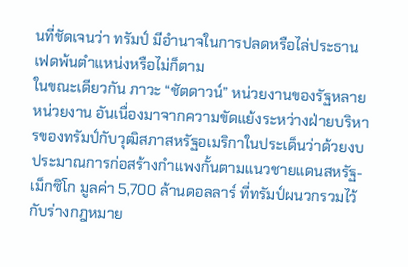นที่ชัดเจนว่า ทรัมป์ มีอำนาจในการปลดหรือไล่ประธานเฟดพ้นตำแหน่งหรือไม่ก็ตาม
ในขณะเดียวกัน ภาวะ “ชัตดาวน์” หน่วยงานของรัฐหลายหน่วยงาน อันเนื่องมาจากความขัดแย้งระหว่างฝ่ายบริหารของทรัมป์กับวุฒิสภาสหรัฐอเมริกาในประเด็นว่าด้วยงบประมาณการก่อสร้างกำแพงกั้นตามแนวชายแดนสหรัฐ-เม็กซิโก มูลค่า 5,700 ล้านดอลลาร์ ที่ทรัมป์ผนวกรวมไว้กับร่างกฎหมาย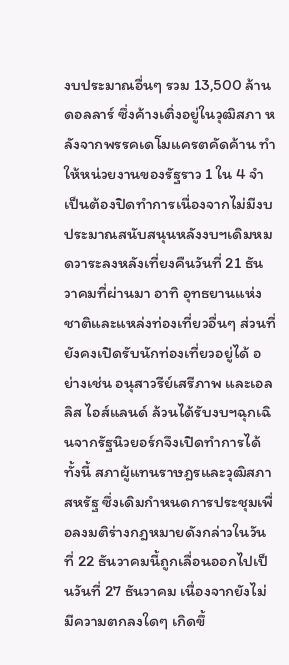งบประมาณอื่นๆ รวม 13,500 ล้านดอลลาร์ ซึ่งค้างเติ่งอยู่ในวุฒิสภา หลังจากพรรคเดโมแครตคัดค้าน ทำให้หน่วยงานของรัฐราว 1 ใน 4 จำเป็นต้องปิดทำการเนื่องจากไม่มีงบประมาณสนับสนุนหลังงบฯเดิมหมดวาระลงหลังเที่ยงคืนวันที่ 21 ธันวาคมที่ผ่านมา อาทิ อุทธยานแห่งชาติและแหล่งท่องเที่ยวอื่นๆ ส่วนที่ยังคงเปิดรับนักท่องเที่ยวอยู่ได้ อย่างเช่น อนุสาวรีย์เสรีภาพ และเอลลิส ไอส์แลนด์ ล้วนได้รับงบฯฉุกเฉินจากรัฐนิวยอร์กจึงเปิดทำการได้
ทั้งนี้ สภาผู้แทนราษฎรและวุฒิสภาสหรัฐ ซึ่งเดิมกำหนดการประชุมเพื่อลงมติร่างกฎหมายดังกล่าวในวันที่ 22 ธันวาคมนี้ถูกเลื่อนออกไปเป็นวันที่ 27 ธันวาคม เนื่องจากยังไม่มีความตกลงใดๆ เกิดขึ้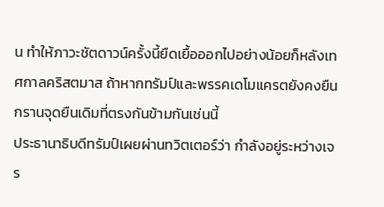น ทำให้ภาวะชัตดาวน์ครั้งนี้ยืดเยื้อออกไปอย่างน้อยก็หลังเทศกาลคริสตมาส ถ้าหากทรัมป์และพรรคเดโมแครตยังคงยืนกรานจุดยืนเดิมที่ตรงกันข้ามกันเช่นนี้
ประธานาธิบดีทรัมป์เผยผ่านทวิตเตอร์ว่า กำลังอยู่ระหว่างเจร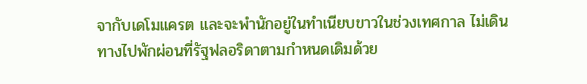จากับเดโมแครต และจะพำนักอยู่ในทำเนียบขาวในช่วงเทศกาล ไม่เดินทางไปพักผ่อนที่รัฐฟลอริดาตามกำหนดเดิมด้วย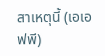สาเหตุนี้ (เอเอฟพี)